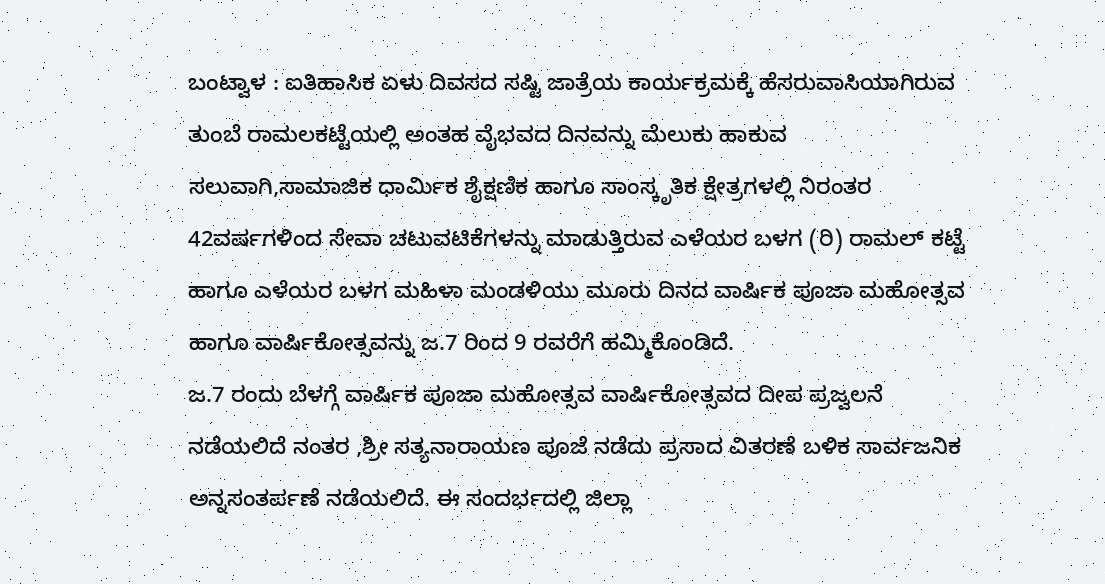ಬಂಟ್ವಾಳ : ಐತಿಹಾಸಿಕ ಏಳು ದಿವಸದ ಸಷ್ಟಿ ಜಾತ್ರೆಯ ಕಾರ್ಯಕ್ರಮಕ್ಕೆ ಹೆಸರುವಾಸಿಯಾಗಿರುವ ತುಂಬೆ ರಾಮಲಕಟ್ಟೆಯಲ್ಲಿ ಅಂತಹ ವೈಭವದ ದಿನವನ್ನು ಮೆಲುಕು ಹಾಕುವ ಸಲುವಾಗಿ,ಸಾಮಾಜಿಕ ಧಾರ್ಮಿಕ ಶೈಕ್ಷಣಿಕ ಹಾಗೂ ಸಾಂಸ್ಕೃತಿಕ ಕ್ಷೇತ್ರಗಳಲ್ಲಿ ನಿರಂತರ 42ವರ್ಷಗಳಿಂದ ಸೇವಾ ಚಟುವಟಿಕೆಗಳನ್ನು ಮಾಡುತ್ತಿರುವ ಎಳೆಯರ ಬಳಗ (ರಿ) ರಾಮಲ್ ಕಟ್ಟೆ ಹಾಗೂ ಎಳೆಯರ ಬಳಗ ಮಹಿಳಾ ಮಂಡಳಿಯು ಮೂರು ದಿನದ ವಾರ್ಷಿಕ ಪೂಜಾ ಮಹೋತ್ಸವ ಹಾಗೂ ವಾರ್ಷಿಕೋತ್ಸವನ್ನು ಜ.7 ರಿಂದ 9 ರವರೆಗೆ ಹಮ್ಮಿಕೊಂಡಿದೆ.
ಜ.7 ರಂದು ಬೆಳಗ್ಗೆ ವಾರ್ಷಿಕ ಪೂಜಾ ಮಹೋತ್ಸವ ವಾರ್ಷಿಕೋತ್ಸವದ ದೀಪ ಪ್ರಜ್ವಲನೆ ನಡೆಯಲಿದೆ ನಂತರ ,ಶ್ರೀ ಸತ್ಯನಾರಾಯಣ ಪೂಜೆ ನಡೆದು ಪ್ರಸಾದ ವಿತರಣೆ ಬಳಿಕ ಸಾರ್ವಜನಿಕ ಅನ್ನಸಂತರ್ಪಣೆ ನಡೆಯಲಿದೆ. ಈ ಸಂದರ್ಭದಲ್ಲಿ ಜಿಲ್ಲಾ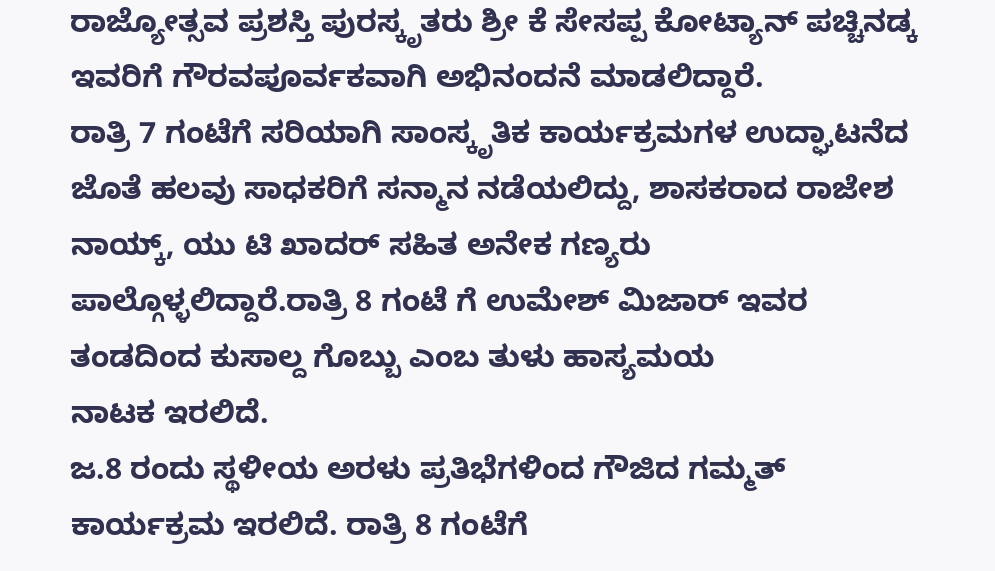ರಾಜ್ಯೋತ್ಸವ ಪ್ರಶಸ್ತಿ ಪುರಸ್ಕೃತರು ಶ್ರೀ ಕೆ ಸೇಸಪ್ಪ ಕೋಟ್ಯಾನ್ ಪಚ್ಚಿನಡ್ಕ ಇವರಿಗೆ ಗೌರವಪೂರ್ವಕವಾಗಿ ಅಭಿನಂದನೆ ಮಾಡಲಿದ್ದಾರೆ.
ರಾತ್ರಿ 7 ಗಂಟೆಗೆ ಸರಿಯಾಗಿ ಸಾಂಸ್ಕೃತಿಕ ಕಾರ್ಯಕ್ರಮಗಳ ಉದ್ಘಾಟನೆದ ಜೊತೆ ಹಲವು ಸಾಧಕರಿಗೆ ಸನ್ಮಾನ ನಡೆಯಲಿದ್ದು, ಶಾಸಕರಾದ ರಾಜೇಶ ನಾಯ್ಕ್, ಯು ಟಿ ಖಾದರ್ ಸಹಿತ ಅನೇಕ ಗಣ್ಯರು ಪಾಲ್ಗೊಳ್ಳಲಿದ್ದಾರೆ.ರಾತ್ರಿ 8 ಗಂಟೆ ಗೆ ಉಮೇಶ್ ಮಿಜಾರ್ ಇವರ ತಂಡದಿಂದ ಕುಸಾಲ್ದ ಗೊಬ್ಬು ಎಂಬ ತುಳು ಹಾಸ್ಯಮಯ
ನಾಟಕ ಇರಲಿದೆ.
ಜ.8 ರಂದು ಸ್ಥಳೀಯ ಅರಳು ಪ್ರತಿಭೆಗಳಿಂದ ಗೌಜಿದ ಗಮ್ಮತ್ ಕಾರ್ಯಕ್ರಮ ಇರಲಿದೆ. ರಾತ್ರಿ 8 ಗಂಟೆಗೆ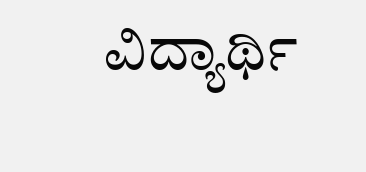ವಿದ್ಯಾರ್ಥಿ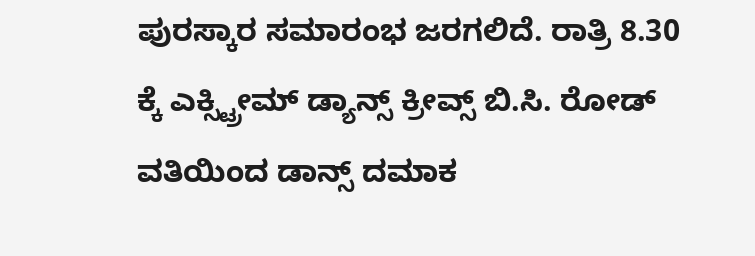ಪುರಸ್ಕಾರ ಸಮಾರಂಭ ಜರಗಲಿದೆ. ರಾತ್ರಿ 8.30 ಕ್ಕೆ ಎಕ್ಸ್ಟ್ರೀಮ್ ಡ್ಯಾನ್ಸ್ ಕ್ರೀವ್ಸ್ ಬಿ.ಸಿ. ರೋಡ್ ವತಿಯಿಂದ ಡಾನ್ಸ್ ದಮಾಕ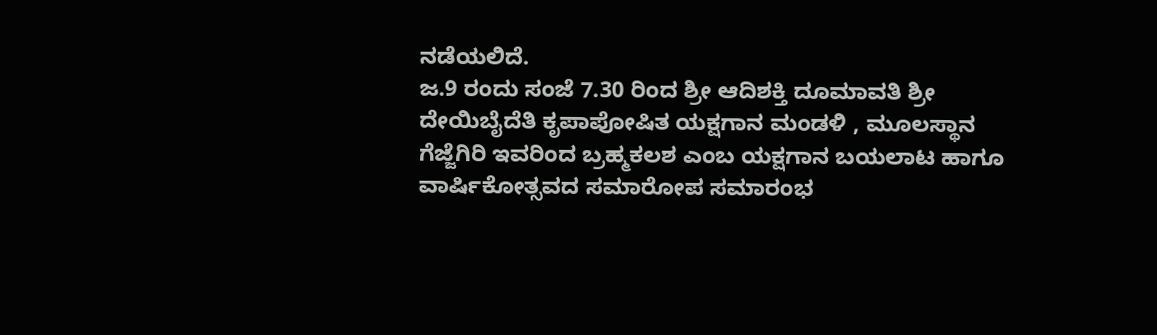ನಡೆಯಲಿದೆ.
ಜ.9 ರಂದು ಸಂಜೆ 7.30 ರಿಂದ ಶ್ರೀ ಆದಿಶಕ್ತಿ ದೂಮಾವತಿ ಶ್ರೀ ದೇಯಿಬೈದೆತಿ ಕೃಪಾಪೋಷಿತ ಯಕ್ಷಗಾನ ಮಂಡಳಿ , ಮೂಲಸ್ಥಾನ ಗೆಜ್ಜೆಗಿರಿ ಇವರಿಂದ ಬ್ರಹ್ಮಕಲಶ ಎಂಬ ಯಕ್ಷಗಾನ ಬಯಲಾಟ ಹಾಗೂ ವಾರ್ಷಿಕೋತ್ಸವದ ಸಮಾರೋಪ ಸಮಾರಂಭ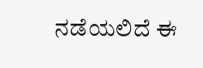ನಡೆಯಲಿದೆ ಈ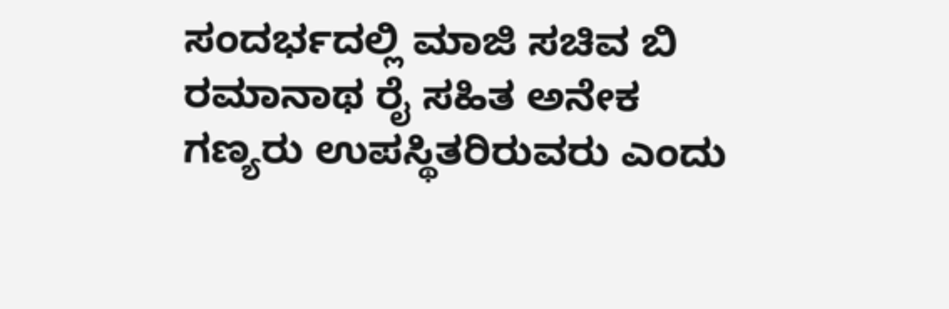ಸಂದರ್ಭದಲ್ಲಿ ಮಾಜಿ ಸಚಿವ ಬಿ ರಮಾನಾಥ ರೈ ಸಹಿತ ಅನೇಕ ಗಣ್ಯರು ಉಪಸ್ಥಿತರಿರುವರು ಎಂದು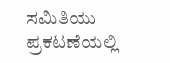ಸಮಿತಿಯು ಪ್ರಕಟಣೆಯಲ್ಲಿ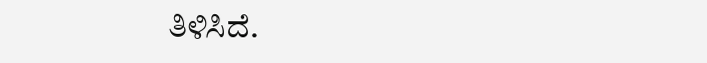ತಿಳಿಸಿದೆ.